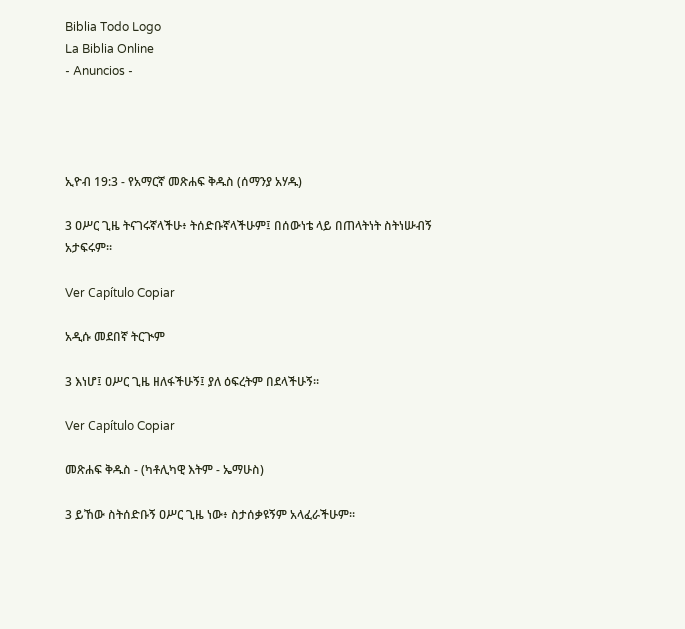Biblia Todo Logo
La Biblia Online
- Anuncios -




ኢዮብ 19:3 - የአማርኛ መጽሐፍ ቅዱስ (ሰማንያ አሃዱ)

3 ዐሥር ጊዜ ትናገሩኛላችሁ፥ ትሰድቡኛላችሁም፤ በሰውነቴ ላይ በጠላትነት ስትነሡብኝ አታፍሩም።

Ver Capítulo Copiar

አዲሱ መደበኛ ትርጒም

3 እነሆ፤ ዐሥር ጊዜ ዘለፋችሁኝ፤ ያለ ዕፍረትም በደላችሁኝ።

Ver Capítulo Copiar

መጽሐፍ ቅዱስ - (ካቶሊካዊ እትም - ኤማሁስ)

3 ይኸው ስትሰድቡኝ ዐሥር ጊዜ ነው፥ ስታሰቃዩኝም አላፈራችሁም።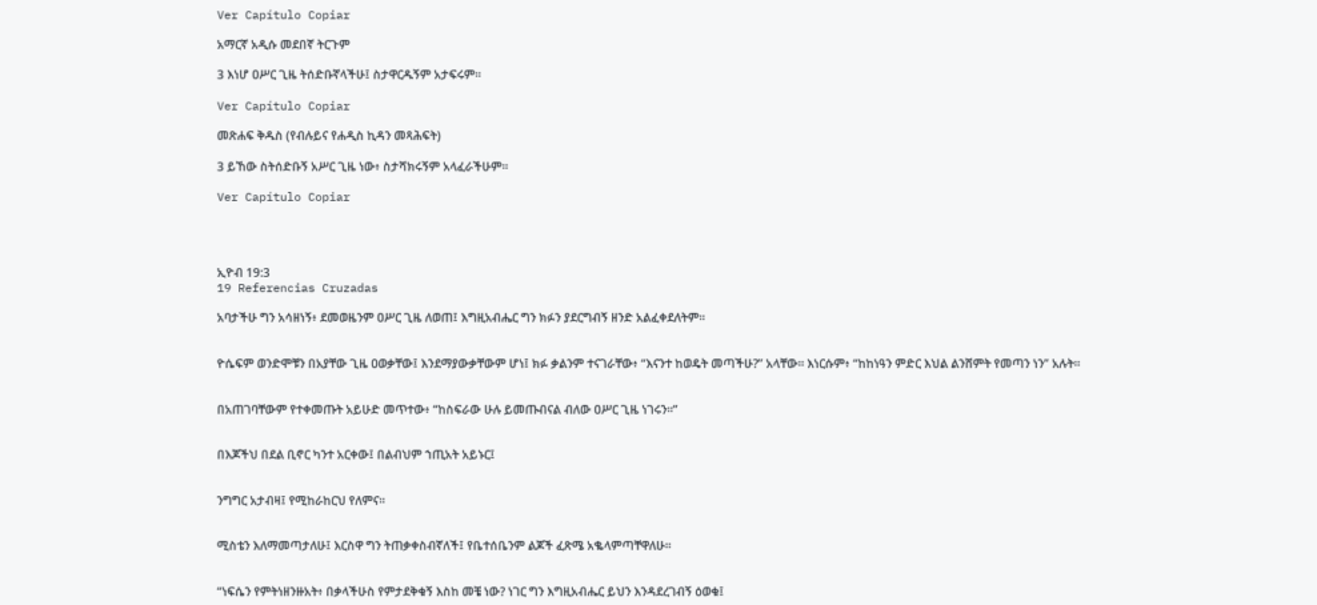Ver Capítulo Copiar

አማርኛ አዲሱ መደበኛ ትርጉም

3 እነሆ ዐሥር ጊዜ ትሰድቡኛላችሁ፤ ስታዋርዱኝም አታፍሩም።

Ver Capítulo Copiar

መጽሐፍ ቅዱስ (የብሉይና የሐዲስ ኪዳን መጻሕፍት)

3 ይኸው ስትሰድቡኝ አሥር ጊዜ ነው፥ ስታሻክሩኝም አላፈራችሁም።

Ver Capítulo Copiar




ኢዮብ 19:3
19 Referencias Cruzadas

አባታችሁ ግን አሳዘነኝ፥ ደመወዜንም ዐሥር ጊዜ ለወጠ፤ እግዚአብሔር ግን ክፉን ያደርግብኝ ዘንድ አልፈቀደለትም።


ዮሴፍም ወንድሞቹን በአያቸው ጊዜ ዐወቃቸው፤ እንደማያውቃቸውም ሆነ፤ ክፉ ቃልንም ተናገራቸው፥ “እናንተ ከወዴት መጣችሁ?” አላቸው። እነርሱም፥ “ከከነዓን ምድር እህል ልንሸምት የመጣን ነን” አሉት።


በአጠገባቸውም የተቀመጡት አይሁድ መጥተው፥ “ከስፍራው ሁሉ ይመጡብናል ብለው ዐሥር ጊዜ ነገሩን።”


በእጆችህ በደል ቢኖር ካንተ አርቀው፤ በልብህም ኀጢአት አይኑር፤


ንግግር አታብዛ፤ የሚከራከርህ የለምና።


ሚስቴን እለማመጣታለሁ፤ እርስዋ ግን ትጠቃቀስብኛለች፤ የቤተሰቤንም ልጆች ፈጽሜ አቈላምጣቸዋለሁ።


“ነፍሴን የምትነዘንዙአት፥ በቃላችሁስ የምታደቅቁኝ እስከ መቼ ነው? ነገር ግን እግዚአብሔር ይህን እንዳደረገብኝ ዕወቁ፤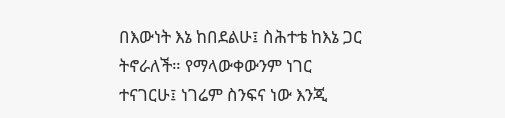በእውነት እኔ ከበደልሁ፤ ስሕተቴ ከእኔ ጋር ትኖራለች። የማላውቀውንም ነገር ተናገርሁ፤ ነገሬም ስንፍና ነው እንጂ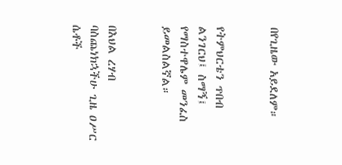በየጊዜው አይደለም።


የትምህርቴን ጥበብ ልንገርህ፤ ስማኝ፤ የማስተዋሌም መንፈስ ይመልስልኛል።


በእህል ረሃብ ባስጨነክኋችሁ ጊዜ ዐሥር ሴቶች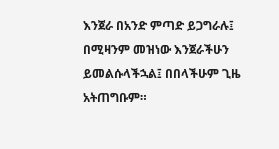እንጀራ በአንድ ምጣድ ይጋግራሉ፤ በሚዛንም መዝነው እንጀራችሁን ይመልሱላችኋል፤ በበላችሁም ጊዜ አትጠግቡም።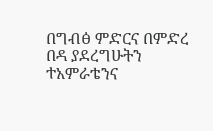በግብፅ ምድርና በምድረ በዳ ያደረግሁትን ተአምራቴንና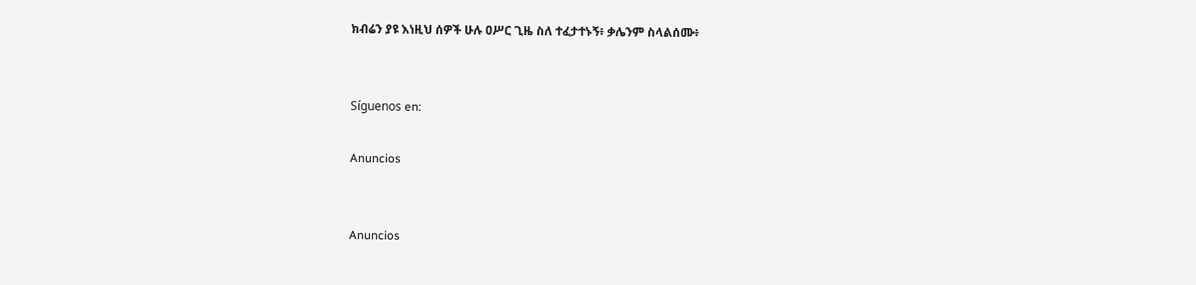ክብሬን ያዩ እነዚህ ሰዎች ሁሉ ዐሥር ጊዜ ስለ ተፈታተኑኝ፥ ቃሌንም ስላልሰሙ፥


Síguenos en:

Anuncios


Anuncios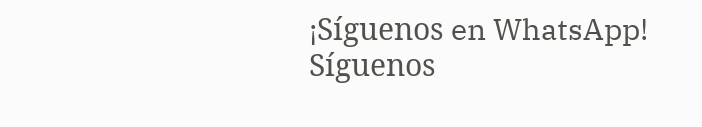¡Síguenos en WhatsApp! Síguenos